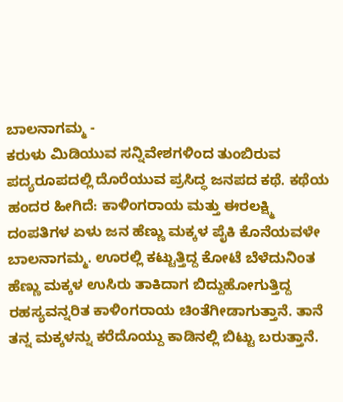ಬಾಲನಾಗಮ್ಮ -
ಕರುಳು ಮಿಡಿಯುವ ಸನ್ನಿವೇಶಗಳಿಂದ ತುಂಬಿರುವ ಪದ್ಯರೂಪದಲ್ಲಿ ದೊರೆಯುವ ಪ್ರಸಿದ್ಧ ಜನಪದ ಕಥೆ. ಕಥೆಯ ಹಂದರ ಹೀಗಿದೆ: ಕಾಳಿಂಗರಾಯ ಮತ್ತು ಈರಲಕ್ಷ್ಮಿ ದಂಪತಿಗಳ ಏಳು ಜನ ಹೆಣ್ಣು ಮಕ್ಕಳ ಪೈಕಿ ಕೊನೆಯವಳೇ ಬಾಲನಾಗಮ್ಮ. ಊರಲ್ಲಿ ಕಟ್ಟುತ್ತಿದ್ದ ಕೋಟೆ ಬೆಳೆದುನಿಂತ ಹೆಣ್ಣು ಮಕ್ಕಳ ಉಸಿರು ತಾಕಿದಾಗ ಬಿದ್ದುಹೋಗುತ್ತಿದ್ದ ರಹಸ್ಯವನ್ನರಿತ ಕಾಳಿಂಗರಾಯ ಚಿಂತೆಗೀಡಾಗುತ್ತಾನೆ. ತಾನೆ ತನ್ನ ಮಕ್ಕಳನ್ನು ಕರೆದೊಯ್ದು ಕಾಡಿನಲ್ಲಿ ಬಿಟ್ಟು ಬರುತ್ತಾನೆ.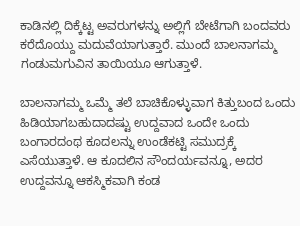ಕಾಡಿನಲ್ಲಿ ದಿಕ್ಕೆಟ್ಟ ಅವರುಗಳನ್ನು ಅಲ್ಲಿಗೆ ಬೇಟೆಗಾಗಿ ಬಂದವರು ಕರೆದೊಯ್ದು ಮದುವೆಯಾಗುತ್ತಾರೆ. ಮುಂದೆ ಬಾಲನಾಗಮ್ಮ ಗಂಡುಮಗುವಿನ ತಾಯಿಯೂ ಆಗುತ್ತಾಳೆ.

ಬಾಲನಾಗಮ್ಮ ಒಮ್ಮೆ ತಲೆ ಬಾಚಿಕೊಳ್ಳುವಾಗ ಕಿತ್ತುಬಂದ ಒಂದು ಹಿಡಿಯಾಗಬಹುದಾದಷ್ಟು ಉದ್ದವಾದ ಒಂದೇ ಒಂದು ಬಂಗಾರದಂಥ ಕೂದಲನ್ನು ಉಂಡೆಕಟ್ಟಿ ಸಮುದ್ರಕ್ಕೆ ಎಸೆಯುತ್ತಾಳೆ. ಆ ಕೂದಲಿನ ಸೌಂದರ್ಯವನ್ನೂ, ಅದರ ಉದ್ದವನ್ನೂ ಆಕಸ್ಮಿಕವಾಗಿ ಕಂಡ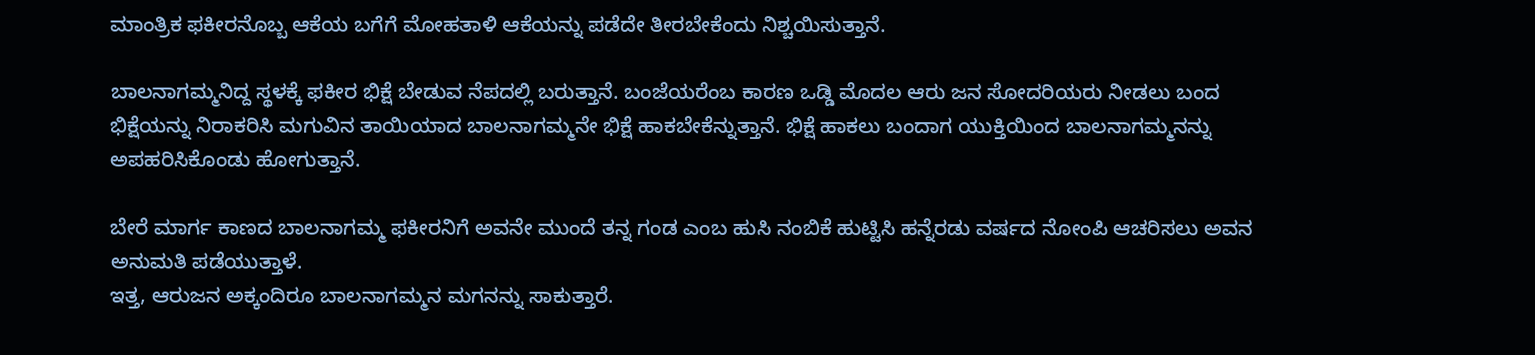ಮಾಂತ್ರಿಕ ಫಕೀರನೊಬ್ಬ ಆಕೆಯ ಬಗೆಗೆ ಮೋಹತಾಳಿ ಆಕೆಯನ್ನು ಪಡೆದೇ ತೀರಬೇಕೆಂದು ನಿಶ್ಚಯಿಸುತ್ತಾನೆ.

ಬಾಲನಾಗಮ್ಮನಿದ್ದ ಸ್ಥಳಕ್ಕೆ ಫಕೀರ ಭಿಕ್ಷೆ ಬೇಡುವ ನೆಪದಲ್ಲಿ ಬರುತ್ತಾನೆ. ಬಂಜೆಯರೆಂಬ ಕಾರಣ ಒಡ್ಡಿ ಮೊದಲ ಆರು ಜನ ಸೋದರಿಯರು ನೀಡಲು ಬಂದ ಭಿಕ್ಷೆಯನ್ನು ನಿರಾಕರಿಸಿ ಮಗುವಿನ ತಾಯಿಯಾದ ಬಾಲನಾಗಮ್ಮನೇ ಭಿಕ್ಷೆ ಹಾಕಬೇಕೆನ್ನುತ್ತಾನೆ. ಭಿಕ್ಷೆ ಹಾಕಲು ಬಂದಾಗ ಯುಕ್ತಿಯಿಂದ ಬಾಲನಾಗಮ್ಮನನ್ನು ಅಪಹರಿಸಿಕೊಂಡು ಹೋಗುತ್ತಾನೆ.

ಬೇರೆ ಮಾರ್ಗ ಕಾಣದ ಬಾಲನಾಗಮ್ಮ ಫಕೀರನಿಗೆ ಅವನೇ ಮುಂದೆ ತನ್ನ ಗಂಡ ಎಂಬ ಹುಸಿ ನಂಬಿಕೆ ಹುಟ್ಟಿಸಿ ಹನ್ನೆರಡು ವರ್ಷದ ನೋಂಪಿ ಆಚರಿಸಲು ಅವನ ಅನುಮತಿ ಪಡೆಯುತ್ತಾಳೆ.
ಇತ್ತ, ಆರುಜನ ಅಕ್ಕಂದಿರೂ ಬಾಲನಾಗಮ್ಮನ ಮಗನನ್ನು ಸಾಕುತ್ತಾರೆ.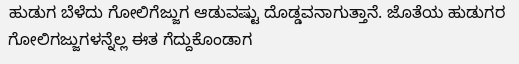ಹುಡುಗ ಬೆಳೆದು ಗೋಲಿಗೆಜ್ಜುಗ ಆಡುವಷ್ಟು ದೊಡ್ಡವನಾಗುತ್ತಾನೆ. ಜೊತೆಯ ಹುಡುಗರ ಗೋಲಿಗಜ್ಜುಗಳನ್ನೆಲ್ಲ ಈತ ಗೆದ್ದುಕೊಂಡಾಗ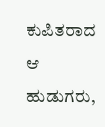ಕುಪಿತರಾದ ಆ ಹುಡುಗರು,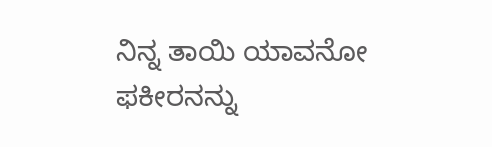ನಿನ್ನ ತಾಯಿ ಯಾವನೋ ಫಕೀರನನ್ನು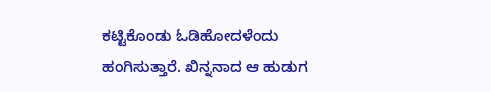ಕಟ್ಟಿಕೊಂಡು ಓಡಿಹೋದಳೆಂದು ಹಂಗಿಸುತ್ತಾರೆ. ಖಿನ್ನನಾದ ಆ ಹುಡುಗ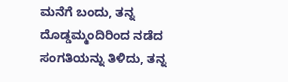ಮನೆಗೆ ಬಂದು, ತನ್ನ ದೊಡ್ಡಮ್ಮಂದಿರಿಂದ ನಡೆದ ಸಂಗತಿಯನ್ನು ತಿಳಿದು, ತನ್ನ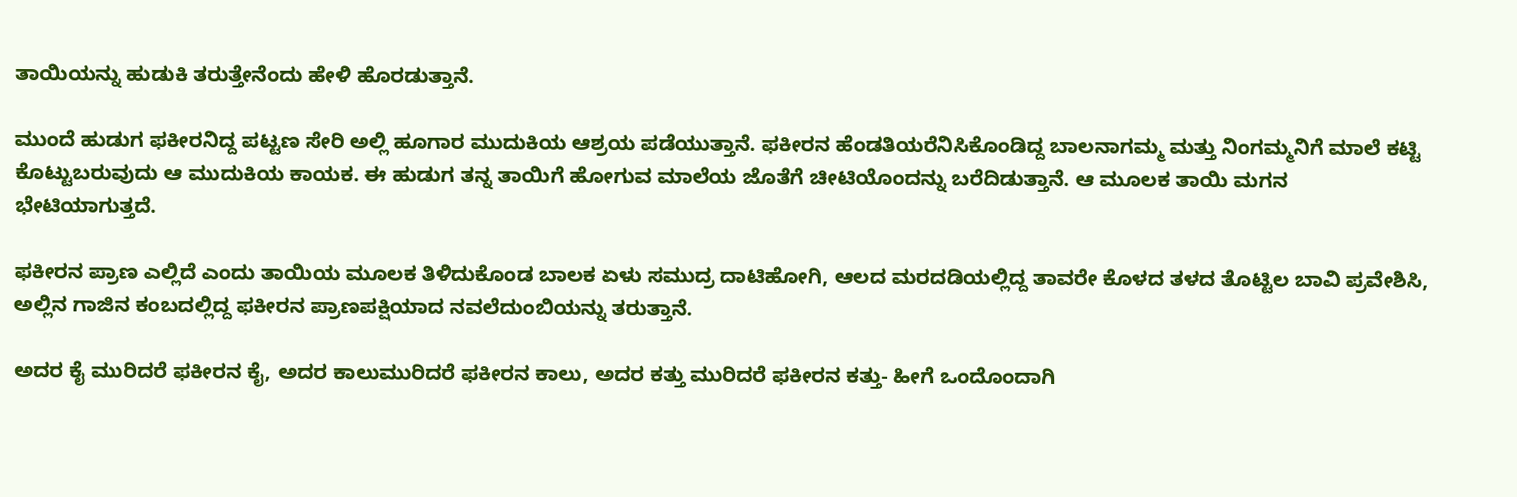ತಾಯಿಯನ್ನು ಹುಡುಕಿ ತರುತ್ತೇನೆಂದು ಹೇಳಿ ಹೊರಡುತ್ತಾನೆ.

ಮುಂದೆ ಹುಡುಗ ಫಕೀರನಿದ್ದ ಪಟ್ಟಣ ಸೇರಿ ಅಲ್ಲಿ ಹೂಗಾರ ಮುದುಕಿಯ ಆಶ್ರಯ ಪಡೆಯುತ್ತಾನೆ. ಫಕೀರನ ಹೆಂಡತಿಯರೆನಿಸಿಕೊಂಡಿದ್ದ ಬಾಲನಾಗಮ್ಮ ಮತ್ತು ನಿಂಗಮ್ಮನಿಗೆ ಮಾಲೆ ಕಟ್ಟಿ ಕೊಟ್ಟುಬರುವುದು ಆ ಮುದುಕಿಯ ಕಾಯಕ. ಈ ಹುಡುಗ ತನ್ನ ತಾಯಿಗೆ ಹೋಗುವ ಮಾಲೆಯ ಜೊತೆಗೆ ಚೀಟಿಯೊಂದನ್ನು ಬರೆದಿಡುತ್ತಾನೆ. ಆ ಮೂಲಕ ತಾಯಿ ಮಗನ ಭೇಟಿಯಾಗುತ್ತದೆ.

ಫಕೀರನ ಪ್ರಾಣ ಎಲ್ಲಿದೆ ಎಂದು ತಾಯಿಯ ಮೂಲಕ ತಿಳಿದುಕೊಂಡ ಬಾಲಕ ಏಳು ಸಮುದ್ರ ದಾಟಿಹೋಗಿ, ಆಲದ ಮರದಡಿಯಲ್ಲಿದ್ದ ತಾವರೇ ಕೊಳದ ತಳದ ತೊಟ್ಟಿಲ ಬಾವಿ ಪ್ರವೇಶಿಸಿ, ಅಲ್ಲಿನ ಗಾಜಿನ ಕಂಬದಲ್ಲಿದ್ದ ಫಕೀರನ ಪ್ರಾಣಪಕ್ಷಿಯಾದ ನವಲೆದುಂಬಿಯನ್ನು ತರುತ್ತಾನೆ.

ಅದರ ಕೈ ಮುರಿದರೆ ಫಕೀರನ ಕೈ, ಅದರ ಕಾಲುಮುರಿದರೆ ಫಕೀರನ ಕಾಲು, ಅದರ ಕತ್ತು ಮುರಿದರೆ ಫಕೀರನ ಕತ್ತು- ಹೀಗೆ ಒಂದೊಂದಾಗಿ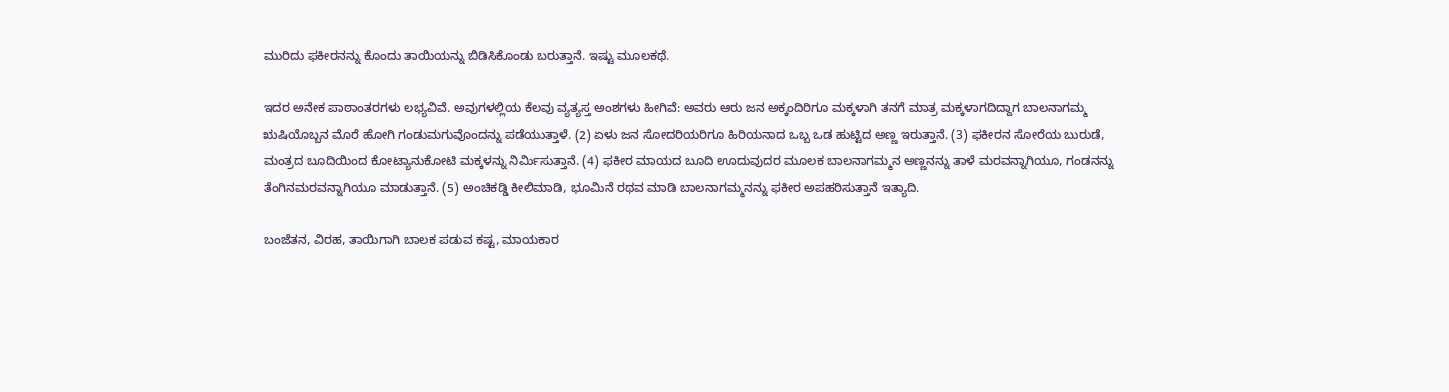ಮುರಿದು ಫಕೀರನನ್ನು ಕೊಂದು ತಾಯಿಯನ್ನು ಬಿಡಿಸಿಕೊಂಡು ಬರುತ್ತಾನೆ. ಇಷ್ಟು ಮೂಲಕಥೆ.

ಇದರ ಅನೇಕ ಪಾಠಾಂತರಗಳು ಲಭ್ಯವಿವೆ. ಅವುಗಳಲ್ಲಿಯ ಕೆಲವು ವ್ಯತ್ಯಸ್ತ ಅಂಶಗಳು ಹೀಗಿವೆ: ಅವರು ಆರು ಜನ ಅಕ್ಕಂದಿರಿಗೂ ಮಕ್ಕಳಾಗಿ ತನಗೆ ಮಾತ್ರ ಮಕ್ಕಳಾಗದಿದ್ದಾಗ ಬಾಲನಾಗಮ್ಮ ಋಷಿಯೊಬ್ಬನ ಮೊರೆ ಹೋಗಿ ಗಂಡುಮಗುವೊಂದನ್ನು ಪಡೆಯುತ್ತಾಳೆ. (2) ಏಳು ಜನ ಸೋದರಿಯರಿಗೂ ಹಿರಿಯನಾದ ಒಬ್ಬ ಒಡ ಹುಟ್ಟಿದ ಅಣ್ಣ ಇರುತ್ತಾನೆ. (3) ಫಕೀರನ ಸೋರೆಯ ಬುರುಡೆ, ಮಂತ್ರದ ಬೂದಿಯಿಂದ ಕೋಟ್ಯಾನುಕೋಟಿ ಮಕ್ಕಳನ್ನು ನಿರ್ಮಿಸುತ್ತಾನೆ. (4) ಫಕೀರ ಮಾಯದ ಬೂದಿ ಊದುವುದರ ಮೂಲಕ ಬಾಲನಾಗಮ್ಮನ ಅಣ್ಣನನ್ನು ತಾಳೆ ಮರವನ್ನಾಗಿಯೂ, ಗಂಡನನ್ನು ತೆಂಗಿನಮರವನ್ನಾಗಿಯೂ ಮಾಡುತ್ತಾನೆ. (5) ಅಂಚಿಕಡ್ಡಿ ಕೀಲಿಮಾಡಿ, ಭೂಮಿನೆ ರಥವ ಮಾಡಿ ಬಾಲನಾಗಮ್ಮನನ್ನು ಫಕೀರ ಅಪಹರಿಸುತ್ತಾನೆ ಇತ್ಯಾದಿ.

ಬಂಜೆತನ, ವಿರಹ, ತಾಯಿಗಾಗಿ ಬಾಲಕ ಪಡುವ ಕಷ್ಟ, ಮಾಯಕಾರ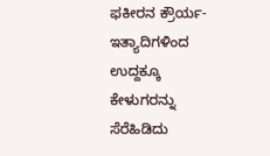ಫಕೀರನ ಕ್ರೌರ್ಯ-ಇತ್ಯಾದಿಗಳಿಂದ ಉದ್ದಕ್ಕೂ ಕೇಳುಗರನ್ನು ಸೆರೆಹಿಡಿದು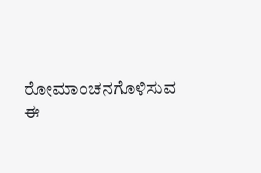ರೋಮಾಂಚನಗೊಳಿಸುವ ಈ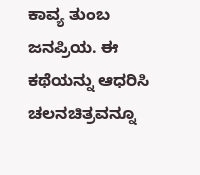ಕಾವ್ಯ ತುಂಬ ಜನಪ್ರಿಯ. ಈ ಕಥೆಯನ್ನು ಆಧರಿಸಿ ಚಲನಚಿತ್ರವನ್ನೂ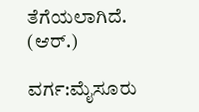ತೆಗೆಯಲಾಗಿದೆ.
(ಆರ್.)

ವರ್ಗ:ಮೈಸೂರು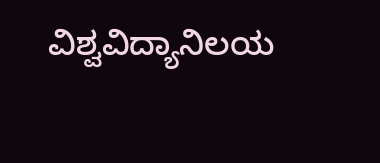ವಿಶ್ವವಿದ್ಯಾನಿಲಯ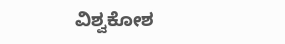ವಿಶ್ವಕೋಶ